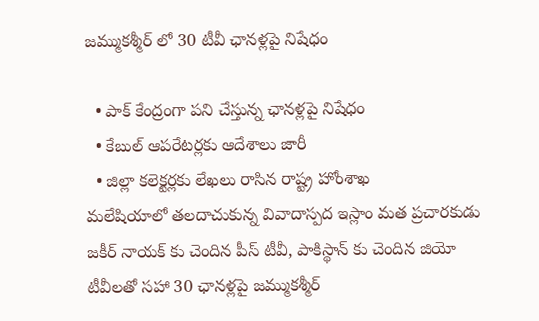జమ్ముకశ్మీర్ లో 30 టీవీ ఛానళ్లపై నిషేధం

  • పాక్ కేంద్రంగా పని చేస్తున్న ఛానళ్లపై నిషేధం
  • కేబుల్ ఆపరేటర్లకు ఆదేశాలు జారీ
  • జిల్లా కలెక్టర్లకు లేఖలు రాసిన రాష్ట్ర హోంశాఖ
మలేషియాలో తలదాచుకున్న వివాదాస్పద ఇస్లాం మత ప్రచారకుడు జకీర్ నాయక్ కు చెందిన పీస్ టీవీ, పాకిస్థాన్ కు చెందిన జియో టీవీలతో సహా 30 ఛానళ్లపై జమ్ముకశ్మీర్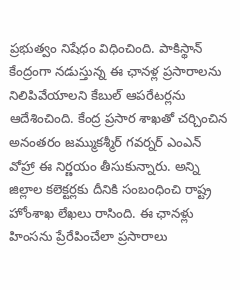ప్రభుత్వం నిషేధం విధించింది. పాకిస్థాన్ కేంద్రంగా నడుస్తున్న ఈ ఛానళ్ల ప్రసారాలను నిలిపివేయాలని కేబుల్ ఆపరేటర్లను ఆదేశించింది. కేంద్ర ప్రసార శాఖతో చర్చించిన అనంతరం జమ్ముకశ్మీర్ గవర్నర్ ఎంఎన్ వోహ్రా ఈ నిర్ణయం తీసుకున్నారు. అన్ని జిల్లాల కలెక్టర్లకు దీనికి సంబంధించి రాష్ట్ర హోంశాఖ లేఖలు రాసింది. ఈ ఛానళ్లు హింసను ప్రేరేపించేలా ప్రసారాలు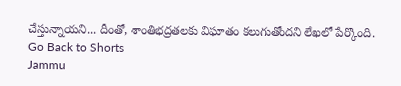చేస్తున్నాయని... దీంతో, శాంతిభద్రతలకు విఘాతం కలుగుతోందని లేఖలో పేర్కొంది.
Go Back to Shorts
Jammu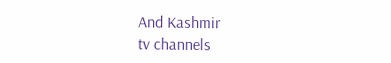And Kashmir
tv channels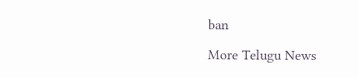ban

More Telugu News